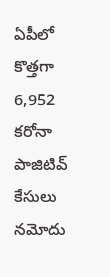ఏపీలో కొత్తగా 6,952 కరోనా పాజిటివ్ కేసులు నమోదు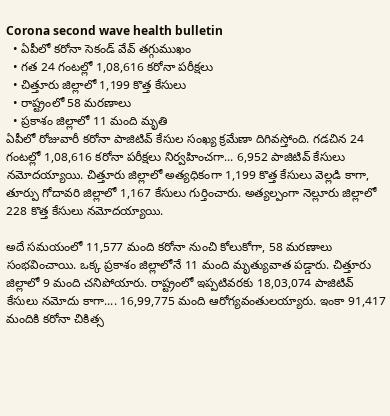Corona second wave health bulletin
  • ఏపీలో కరోనా సెకండ్ వేవ్ తగ్గుముఖం
  • గత 24 గంటల్లో 1,08,616 కరోనా పరీక్షలు
  • చిత్తూరు జిల్లాలో 1,199 కొత్త కేసులు
  • రాష్ట్రంలో 58 మరణాలు
  • ప్రకాశం జిల్లాలో 11 మంది మృతి
ఏపీలో రోజువారీ కరోనా పాజిటివ్ కేసుల సంఖ్య క్రమేణా దిగివస్తోంది. గడచిన 24 గంటల్లో 1,08,616 కరోనా పరీక్షలు నిర్వహించగా... 6,952 పాజిటివ్ కేసులు నమోదయ్యాయి. చిత్తూరు జిల్లాలో అత్యధికంగా 1,199 కొత్త కేసులు వెల్లడి కాగా, తూర్పు గోదావరి జిల్లాలో 1,167 కేసులు గుర్తించారు. అత్యల్పంగా నెల్లూరు జిల్లాలో 228 కొత్త కేసులు నమోదయ్యాయి.

అదే సమయంలో 11,577 మంది కరోనా నుంచి కోలుకోగా, 58 మరణాలు సంభవించాయి. ఒక్క ప్రకాశం జిల్లాలోనే 11 మంది మృత్యువాత పడ్డారు. చిత్తూరు జిల్లాలో 9 మంది చనిపోయారు. రాష్ట్రంలో ఇప్పటివరకు 18,03,074 పాజిటివ్ కేసులు నమోదు కాగా.... 16,99,775 మంది ఆరోగ్యవంతులయ్యారు. ఇంకా 91,417 మందికి కరోనా చికిత్స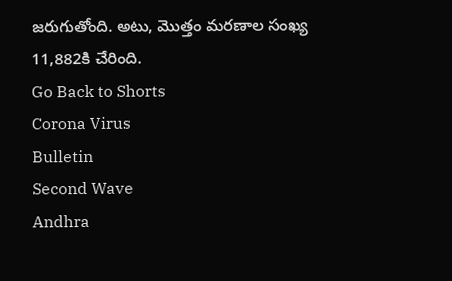జరుగుతోంది. అటు, మొత్తం మరణాల సంఖ్య 11,882కి చేరింది.
Go Back to Shorts
Corona Virus
Bulletin
Second Wave
Andhra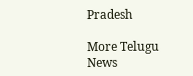Pradesh

More Telugu News